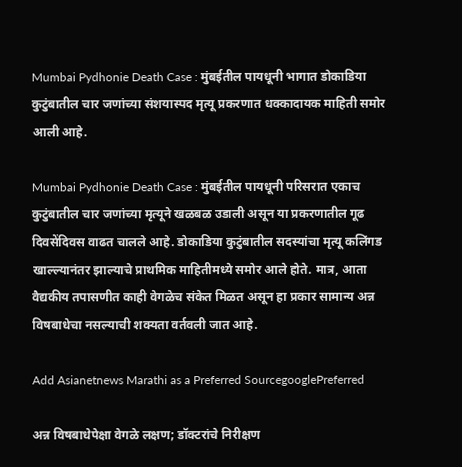Mumbai Pydhonie Death Case : मुंबईतील पायधूनी भागात डोकाडिया कुटुंबातील चार जणांच्या संशयास्पद मृत्यू प्रकरणात धक्कादायक माहिती समोर आली आहे.

Mumbai Pydhonie Death Case : मुंबईतील पायधूनी परिसरात एकाच कुटुंबातील चार जणांच्या मृत्यूने खळबळ उडाली असून या प्रकरणातील गूढ दिवसेंदिवस वाढत चालले आहे. डोकाडिया कुटुंबातील सदस्यांचा मृत्यू कलिंगड खाल्ल्यानंतर झाल्याचे प्राथमिक माहितीमध्ये समोर आले होते. मात्र, आता वैद्यकीय तपासणीत काही वेगळेच संकेत मिळत असून हा प्रकार सामान्य अन्न विषबाधेचा नसल्याची शक्यता वर्तवली जात आहे.

Add Asianetnews Marathi as a Preferred SourcegooglePreferred

अन्न विषबाधेपेक्षा वेगळे लक्षण; डॉक्टरांचे निरीक्षण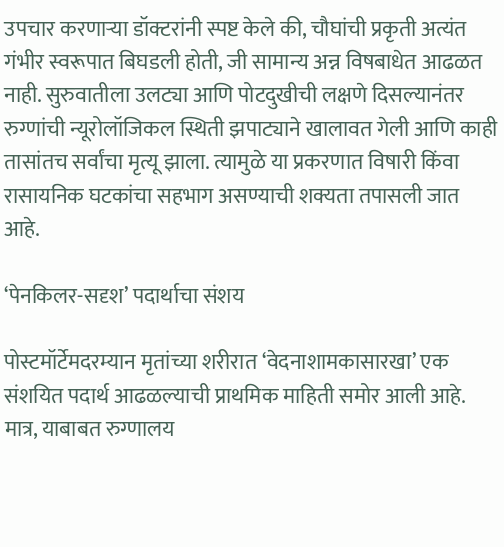उपचार करणाऱ्या डॉक्टरांनी स्पष्ट केले की, चौघांची प्रकृती अत्यंत गंभीर स्वरूपात बिघडली होती, जी सामान्य अन्न विषबाधेत आढळत नाही. सुरुवातीला उलट्या आणि पोटदुखीची लक्षणे दिसल्यानंतर रुग्णांची न्यूरोलॉजिकल स्थिती झपाट्याने खालावत गेली आणि काही तासांतच सर्वांचा मृत्यू झाला. त्यामुळे या प्रकरणात विषारी किंवा रासायनिक घटकांचा सहभाग असण्याची शक्यता तपासली जात आहे.

‘पेनकिलर-सदृश’ पदार्थाचा संशय

पोस्टमॉर्टेमदरम्यान मृतांच्या शरीरात ‘वेदनाशामकासारखा’ एक संशयित पदार्थ आढळल्याची प्राथमिक माहिती समोर आली आहे. मात्र, याबाबत रुग्णालय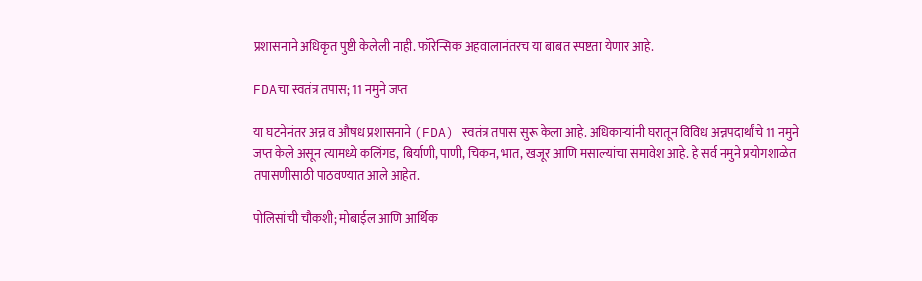प्रशासनाने अधिकृत पुष्टी केलेली नाही. फॉरेन्सिक अहवालानंतरच या बाबत स्पष्टता येणार आहे.

FDAचा स्वतंत्र तपास; 11 नमुने जप्त

या घटनेनंतर अन्न व औषध प्रशासनाने (FDA) स्वतंत्र तपास सुरू केला आहे. अधिकाऱ्यांनी घरातून विविध अन्नपदार्थांचे 11 नमुने जप्त केले असून त्यामध्ये कलिंगड, बिर्याणी, पाणी, चिकन, भात, खजूर आणि मसाल्यांचा समावेश आहे. हे सर्व नमुने प्रयोगशाळेत तपासणीसाठी पाठवण्यात आले आहेत.

पोलिसांची चौकशी; मोबाईल आणि आर्थिक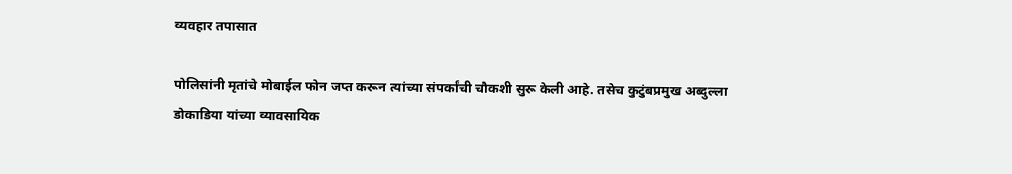व्यवहार तपासात

पोलिसांनी मृतांचे मोबाईल फोन जप्त करून त्यांच्या संपर्कांची चौकशी सुरू केली आहे. तसेच कुटुंबप्रमुख अब्दुल्ला डोकाडिया यांच्या व्यावसायिक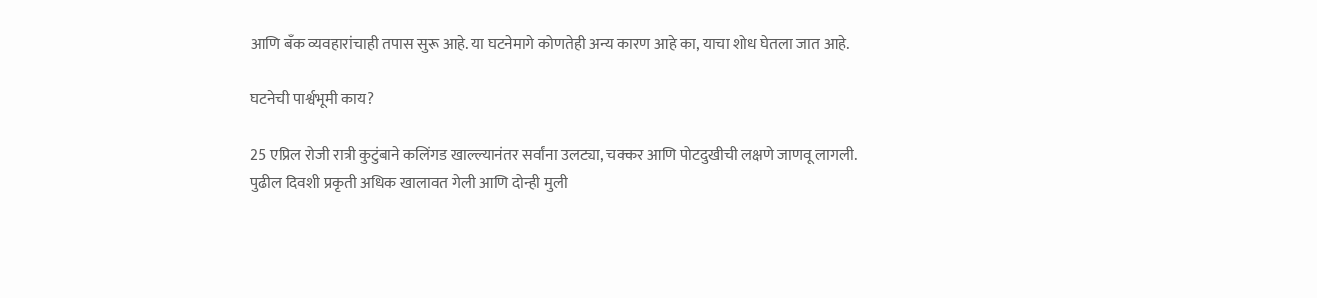आणि बँक व्यवहारांचाही तपास सुरू आहे. या घटनेमागे कोणतेही अन्य कारण आहे का, याचा शोध घेतला जात आहे.

घटनेची पार्श्वभूमी काय?

25 एप्रिल रोजी रात्री कुटुंबाने कलिंगड खाल्ल्यानंतर सर्वांना उलट्या, चक्कर आणि पोटदुखीची लक्षणे जाणवू लागली. पुढील दिवशी प्रकृती अधिक खालावत गेली आणि दोन्ही मुली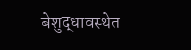बेशुद्धावस्थेत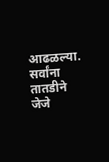आढळल्या. सर्वांना तातडीने जेजे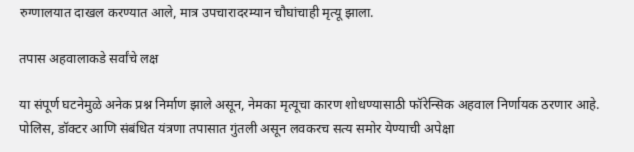रुग्णालयात दाखल करण्यात आले, मात्र उपचारादरम्यान चौघांचाही मृत्यू झाला.

तपास अहवालाकडे सर्वांचे लक्ष

या संपूर्ण घटनेमुळे अनेक प्रश्न निर्माण झाले असून, नेमका मृत्यूचा कारण शोधण्यासाठी फॉरेन्सिक अहवाल निर्णायक ठरणार आहे. पोलिस, डॉक्टर आणि संबंधित यंत्रणा तपासात गुंतली असून लवकरच सत्य समोर येण्याची अपेक्षा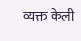व्यक्त केली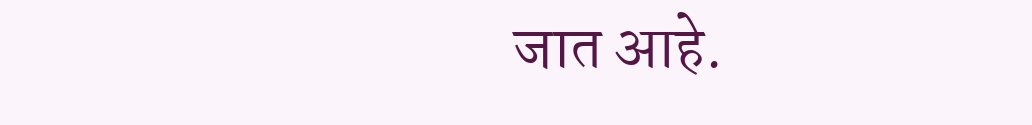जात आहे.